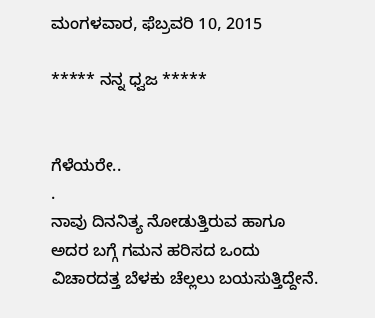ಮಂಗಳವಾರ, ಫೆಬ್ರವರಿ 10, 2015

***** ನನ್ನ ಧ್ವಜ *****


ಗೆಳೆಯರೇ..
.
ನಾವು ದಿನನಿತ್ಯ ನೋಡುತ್ತಿರುವ ಹಾಗೂ ಅದರ ಬಗ್ಗೆ ಗಮನ ಹರಿಸದ ಒಂದು ವಿಚಾರದತ್ತ ಬೆಳಕು ಚೆಲ್ಲಲು ಬಯಸುತ್ತಿದ್ದೇನೆ.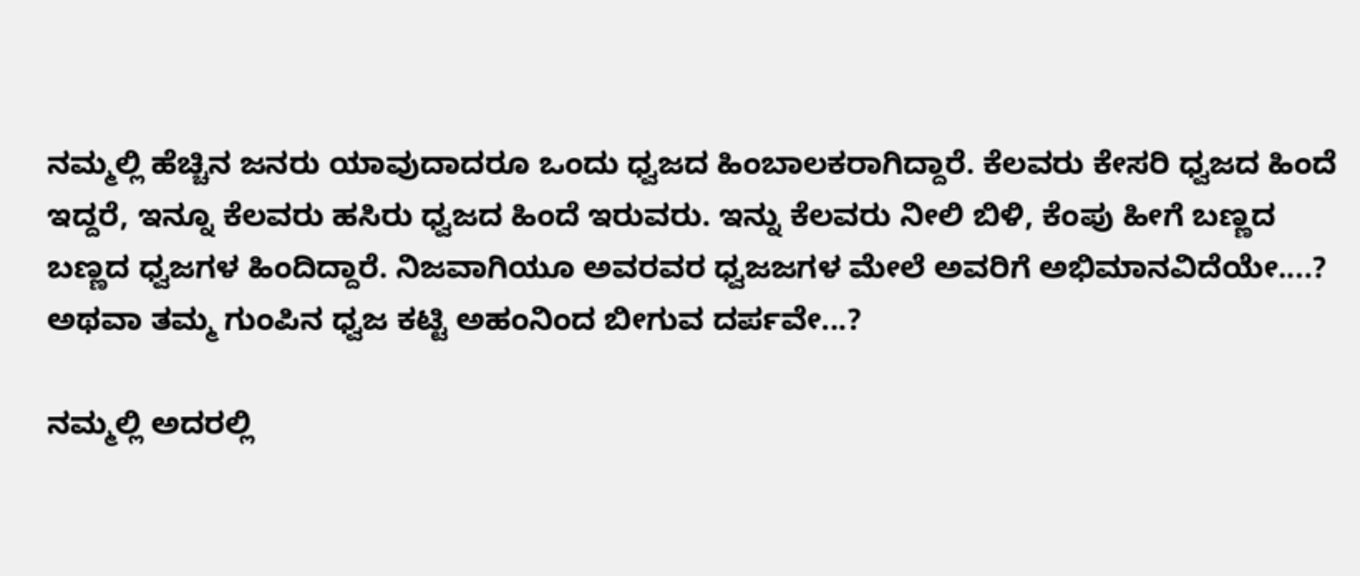ನಮ್ಮಲ್ಲಿ ಹೆಚ್ಚಿನ ಜನರು ಯಾವುದಾದರೂ ಒಂದು ಧ್ವಜದ ಹಿಂಬಾಲಕರಾಗಿದ್ದಾರೆ. ಕೆಲವರು ಕೇಸರಿ ಧ್ವಜದ ಹಿಂದೆ ಇದ್ದರೆ, ಇನ್ನೂ ಕೆಲವರು ಹಸಿರು ಧ್ವಜದ ಹಿಂದೆ ಇರುವರು. ಇನ್ನು ಕೆಲವರು ನೀಲಿ ಬಿಳಿ, ಕೆಂಪು ಹೀಗೆ ಬಣ್ಣದ ಬಣ್ಣದ ಧ್ವಜಗಳ ಹಿಂದಿದ್ದಾರೆ. ನಿಜವಾಗಿಯೂ ಅವರವರ ಧ್ವಜಜಗಳ ಮೇಲೆ ಅವರಿಗೆ ಅಭಿಮಾನವಿದೆಯೇ....? ಅಥವಾ ತಮ್ಮ ಗುಂಪಿನ ಧ್ವಜ ಕಟ್ಟಿ ಅಹಂನಿಂದ ಬೀಗುವ ದರ್ಪವೇ...?

ನಮ್ಮಲ್ಲಿ ಅದರಲ್ಲಿ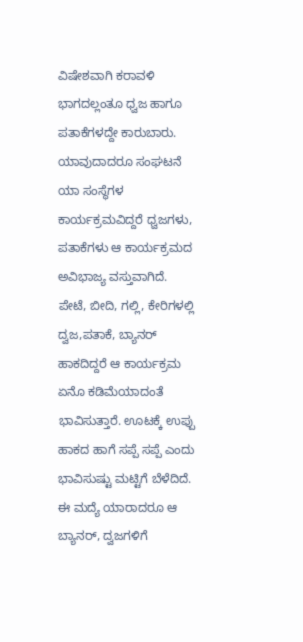ವಿಷೇಶವಾಗಿ ಕರಾವಳಿ ಭಾಗದಲ್ಲಂತೂ ಧ್ವಜ ಹಾಗೂ ಪತಾಕೆಗಳದ್ದೇ ಕಾರುಬಾರು. ಯಾವುದಾದರೂ ಸಂಘಟನೆ ಯಾ ಸಂಸ್ಥೆಗಳ ಕಾರ್ಯಕ್ರಮವಿದ್ದರೆ ಧ್ವಜಗಳು, ಪತಾಕೆಗಳು ಆ ಕಾರ್ಯಕ್ರಮದ ಅವಿಭಾಜ್ಯ ವಸ್ತುವಾಗಿದೆ. ಪೇಟೆ, ಬೀದಿ, ಗಲ್ಲಿ, ಕೇರಿಗಳಲ್ಲಿ ದ್ವಜ,ಪತಾಕೆ, ಬ್ಯಾನರ್ ಹಾಕದಿದ್ದರೆ ಆ ಕಾರ್ಯಕ್ರಮ ಏನೊ ಕಡಿಮೆಯಾದಂತೆ ಭಾವಿಸುತ್ತಾರೆ. ಊಟಕ್ಕೆ ಉಪ್ಪು ಹಾಕದ ಹಾಗೆ ಸಪ್ಪೆ ಸಪ್ಪೆ ಎಂದು ಭಾವಿಸುಷ್ಟು ಮಟ್ಟಿಗೆ ಬೆಳೆದಿದೆ. ಈ ಮದ್ಯೆ ಯಾರಾದರೂ ಆ ಬ್ಯಾನರ್, ದ್ವಜಗಳಿಗೆ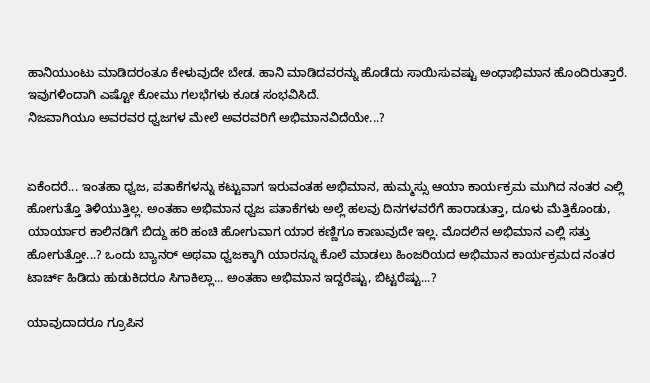ಹಾನಿಯುಂಟು ಮಾಡಿದರಂತೂ ಕೇಳುವುದೇ ಬೇಡ. ಹಾನಿ ಮಾಡಿದವರನ್ನು ಹೊಡೆದು ಸಾಯಿಸುವಷ್ಟು ಅಂಧಾಭಿಮಾನ ಹೊಂದಿರುತ್ತಾರೆ. ಇವುಗಳಿಂದಾಗಿ ಎಷ್ಟೋ ಕೋಮು ಗಲಭೆಗಳು ಕೂಡ ಸಂಭವಿಸಿದೆ.
ನಿಜವಾಗಿಯೂ ಅವರವರ ಧ್ವಜಗಳ ಮೇಲೆ ಅವರವರಿಗೆ ಅಭಿಮಾನವಿದೆಯೇ...?


ಏಕೆಂದರೆ... ಇಂತಹಾ ಧ್ವಜ, ಪತಾಕೆಗಳನ್ನು ಕಟ್ಟುವಾಗ ಇರುವಂತಹ ಅಭಿಮಾನ, ಹುಮ್ಮಸ್ಸು ಆಯಾ ಕಾರ್ಯಕ್ರಮ ಮುಗಿದ ನಂತರ ಎಲ್ಲಿ ಹೋಗುತ್ತೊ ತಿಳಿಯುತ್ತಿಲ್ಲ. ಅಂತಹಾ ಅಭಿಮಾನ ಧ್ವಜ ಪತಾಕೆಗಳು ಅಲ್ಲೆ ಹಲವು ದಿನಗಳವರೆಗೆ ಹಾರಾಡುತ್ತಾ, ದೂಳು ಮೆತ್ತಿಕೊಂಡು, ಯಾರ್ಯಾರ ಕಾಲಿನಡಿಗೆ ಬಿದ್ದು ಹರಿ ಹಂಚಿ ಹೋಗುವಾಗ ಯಾರ ಕಣ್ಣಿಗೂ ಕಾಣುವುದೇ ಇಲ್ಲ. ಮೊದಲಿನ ಅಭಿಮಾನ ಎಲ್ಲಿ ಸತ್ತು ಹೋಗುತ್ತೋ...? ಒಂದು ಬ್ಯಾನರ್ ಅಥವಾ ಧ್ವಜಕ್ಕಾಗಿ ಯಾರನ್ನೂ ಕೊಲೆ ಮಾಡಲು ಹಿಂಜರಿಯದ ಅಭಿಮಾನ ಕಾರ್ಯಕ್ರಮದ ನಂತರ ಟಾರ್ಚ್ ಹಿಡಿದು ಹುಡುಕಿದರೂ ಸಿಗಾಕಿಲ್ಲಾ... ಅಂತಹಾ ಅಭಿಮಾನ ಇದ್ದರೆಷ್ಟು, ಬಿಟ್ಟರೆಷ್ಟು...?

ಯಾವುದಾದರೂ ಗ್ರೂಪಿನ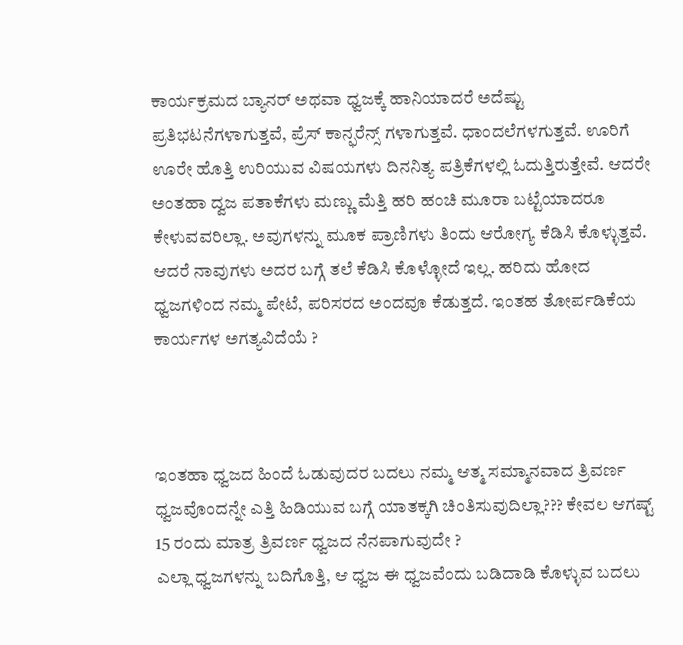ಕಾರ್ಯಕ್ರಮದ ಬ್ಯಾನರ್ ಅಥವಾ ಧ್ವಜಕ್ಕೆ ಹಾನಿಯಾದರೆ ಅದೆಷ್ಟು ಪ್ರತಿಭಟನೆಗಳಾಗುತ್ತವೆ, ಪ್ರೆಸ್ ಕಾನ್ಫರೆನ್ಸ್ ಗಳಾಗುತ್ತವೆ. ಧಾಂದಲೆಗಳಗುತ್ತವೆ. ಊರಿಗೆ ಊರೇ ಹೊತ್ತಿ ಉರಿಯುವ ವಿಷಯಗಳು ದಿನನಿತ್ಯ ಪತ್ರಿಕೆಗಳಲ್ಲಿ ಓದುತ್ತಿರುತ್ತೇವೆ. ಆದರೇ ಅಂತಹಾ ದ್ವಜ ಪತಾಕೆಗಳು ಮಣ್ಣು ಮೆತ್ತಿ ಹರಿ ಹಂಚಿ ಮೂರಾ ಬಟ್ಟೆಯಾದರೂ ಕೇಳುವವರಿಲ್ಲಾ. ಅವುಗಳನ್ನು ಮೂಕ ಪ್ರಾಣಿಗಳು ತಿಂದು ಆರೋಗ್ಯ ಕೆಡಿಸಿ ಕೊಳ್ಳುತ್ತವೆ. ಆದರೆ ನಾವುಗಳು ಅದರ ಬಗ್ಗೆ ತಲೆ ಕೆಡಿಸಿ ಕೊಳ್ಳೋದೆ ಇಲ್ಲ. ಹರಿದು ಹೋದ ಧ್ವಜಗಳಿಂದ ನಮ್ಮ ಪೇಟೆ, ಪರಿಸರದ ಅಂದವೂ ಕೆಡುತ್ತದೆ. ಇಂತಹ ತೋರ್ಪಡಿಕೆಯ ಕಾರ್ಯಗಳ ಅಗತ್ಯವಿದೆಯೆ ?



ಇಂತಹಾ ಧ್ವಜದ ಹಿಂದೆ ಓಡುವುದರ ಬದಲು ನಮ್ಮ ಆತ್ಮ ಸಮ್ಮಾನವಾದ ತ್ರಿವರ್ಣ ಧ್ವಜವೊಂದನ್ನೇ ಎತ್ತಿ ಹಿಡಿಯುವ ಬಗ್ಗೆ ಯಾತಕ್ಕಗಿ ಚಿಂತಿಸುವುದಿಲ್ಲಾ??? ಕೇವಲ ಆಗಷ್ಟ್ 15 ರಂದು ಮಾತ್ರ ತ್ರಿವರ್ಣ ಧ್ವಜದ ನೆನಪಾಗುವುದೇ ?
ಎಲ್ಲಾ ಧ್ವಜಗಳನ್ನು ಬದಿಗೊತ್ತಿ, ಆ ಧ್ವಜ ಈ ಧ್ವಜವೆಂದು ಬಡಿದಾಡಿ ಕೊಳ್ಳುವ ಬದಲು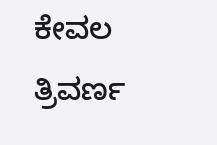ಕೇವಲ ತ್ರಿವರ್ಣ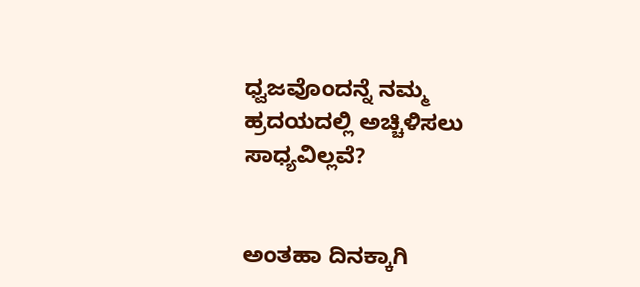ಧ್ವಜವೊಂದನ್ನೆ ನಮ್ಮ ಹ್ರದಯದಲ್ಲಿ ಅಚ್ಚಿಳಿಸಲು ಸಾಧ್ಯವಿಲ್ಲವೆ?


ಅಂತಹಾ ದಿನಕ್ಕಾಗಿ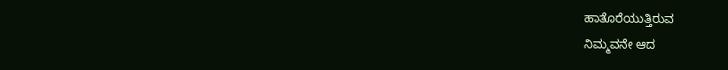ಹಾತೊರೆಯುತ್ತಿರುವ
ನಿಮ್ಮವನೇ ಆದ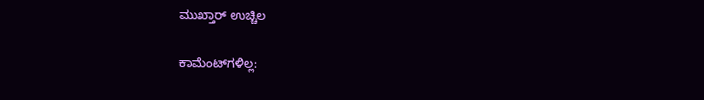ಮುಖ್ತಾರ್ ಉಚ್ಚಿಲ

ಕಾಮೆಂಟ್‌ಗಳಿಲ್ಲ: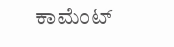ಕಾಮೆಂಟ್‌‌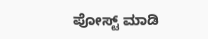ಪೋಸ್ಟ್‌ ಮಾಡಿ